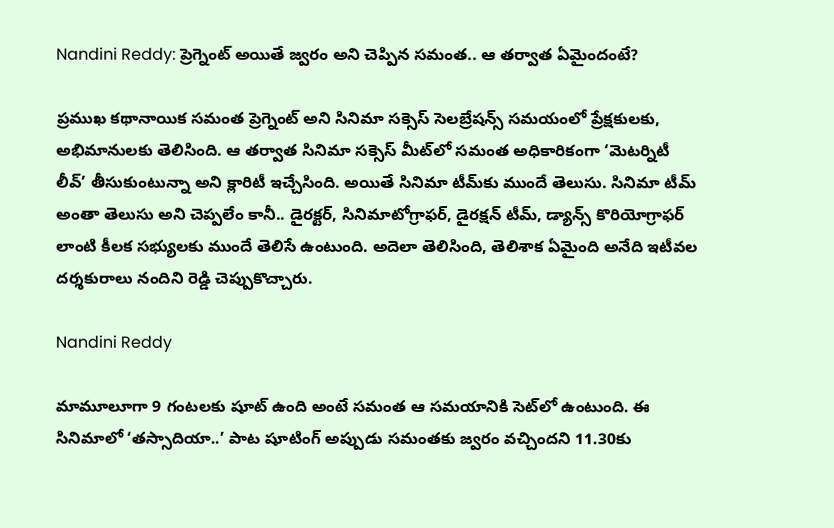Nandini Reddy: ప్రెగ్నెంట్‌ అయితే జ్వరం అని చెప్పిన సమంత.. ఆ తర్వాత ఏమైందంటే?

ప్రముఖ కథానాయిక సమంత ప్రెగ్నెంట్‌ అని సినిమా సక్సెస్‌ సెలబ్రేషన్స్‌ సమయంలో ప్రేక్షకులకు, అభిమానులకు తెలిసింది. ఆ తర్వాత సినిమా సక్సెస్‌ మీట్‌లో సమంత అధికారికంగా ‘మెటర్నిటీ లీవ్‌’ తీసుకుంటున్నా అని క్లారిటీ ఇచ్చేసింది. అయితే సినిమా టీమ్‌కు ముందే తెలుసు. సినిమా టీమ్‌ అంతా తెలుసు అని చెప్పలేం కానీ.. డైరక్టర్‌, సినిమాటోగ్రాఫర్‌, డైరక్షన్‌ టీమ్‌, డ్యాన్స్‌ కొరియోగ్రాఫర్‌ లాంటి కీలక సభ్యులకు ముందే తెలిసే ఉంటుంది. అదెలా తెలిసింది, తెలిశాక ఏమైంది అనేది ఇటీవల దర్శకురాలు నందిని రెడ్డి చెప్పుకొచ్చారు.

Nandini Reddy

మామూలూగా 9 గంటలకు షూట్‌ ఉంది అంటే సమంత ఆ సమయానికి సెట్‌లో ఉంటుంది. ఈ సినిమాలో ‘తస్సాదియా..’ పాట షూటింగ్‌ అప్పుడు సమంతకు జ్వరం వచ్చిందని 11.30కు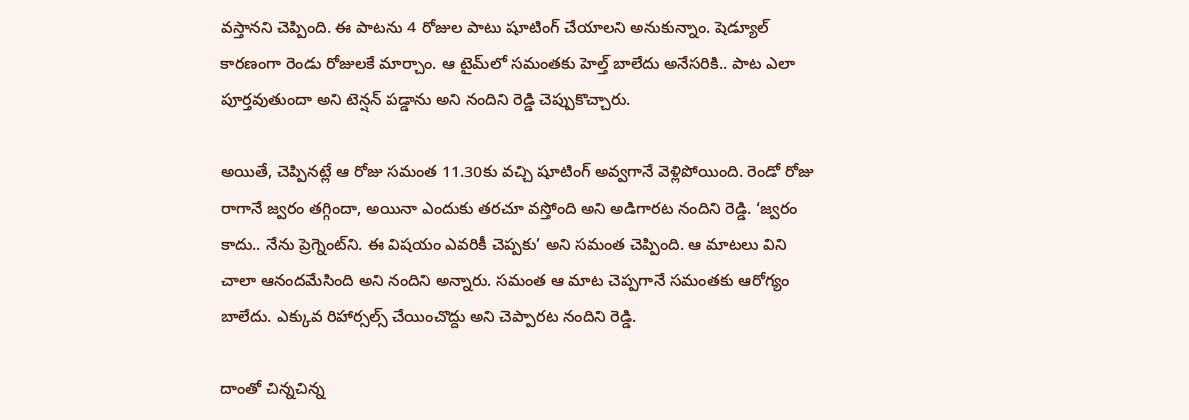వస్తానని చెప్పింది. ఈ పాటను 4 రోజుల పాటు షూటింగ్‌ చేయాలని అనుకున్నాం. షెడ్యూల్‌ కారణంగా రెండు రోజులకే మార్చాం. ఆ టైమ్‌లో సమంతకు హెల్త్‌ బాలేదు అనేసరికి.. పాట ఎలా పూర్తవుతుందా అని టెన్షన్‌ పడ్డాను అని నందిని రెడ్డి చెప్పుకొచ్చారు.

అయితే, చెప్పినట్లే ఆ రోజు సమంత 11.30కు వచ్చి షూటింగ్‌ అవ్వగానే వెళ్లిపోయింది. రెండో రోజు రాగానే జ్వరం తగ్గిందా, అయినా ఎందుకు తరచూ వస్తోంది అని అడిగారట నందిని రెడ్డి. ‘జ్వరం కాదు.. నేను ప్రెగ్నెంట్‌ని. ఈ విషయం ఎవరికీ చెప్పకు’ అని సమంత చెప్పింది. ఆ మాటలు విని చాలా ఆనందమేసింది అని నందిని అన్నారు. సమంత ఆ మాట చెప్పగానే సమంతకు ఆరోగ్యం బాలేదు. ఎక్కువ రిహార్సల్స్‌ చేయించొద్దు అని చెప్పారట నందిని రెడ్డి.

దాంతో చిన్నచిన్న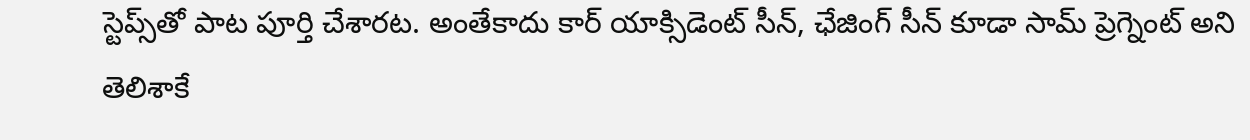స్టెప్స్‌తో పాట పూర్తి చేశారట. అంతేకాదు కార్‌ యాక్సిడెంట్‌ సీన్‌, ఛేజింగ్‌ సీన్‌ కూడా సామ్‌ ప్రెగ్నెంట్‌ అని తెలిశాకే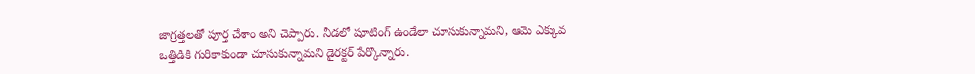జాగ్రత్తలతో పూర్త చేశాం అని చెప్పారు. నీడలో షూటింగ్‌ ఉండేలా చూసుకున్నామని, ఆమె ఎక్కువ ఒత్తిడికి గురికాకుండా చూసుకున్నామని డైరక్టర్‌ పేర్కొన్నారు.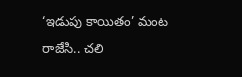‘ఇడుపు కాయితం’ మంట రాజేసి.. చలి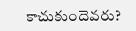కాచుకుందెవరు?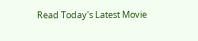Read Today's Latest Movie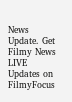News Update. Get Filmy News LIVE Updates on FilmyFocus